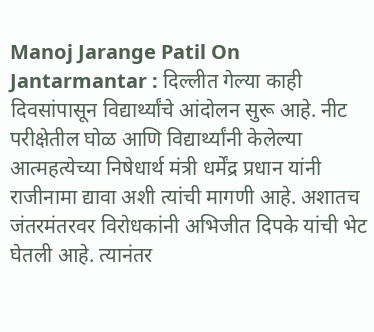Manoj Jarange Patil On Jantarmantar : दिल्लीत गेल्या काही दिवसांपासून विद्यार्थ्यांचे आंदोलन सुरू आहे. नीट परीक्षेतील घोळ आणि विद्यार्थ्यांनी केलेल्या आत्महत्येच्या निषेधार्थ मंत्री धर्मेंद्र प्रधान यांनी राजीनामा द्यावा अशी त्यांची मागणी आहे. अशातच जंतरमंतरवर विरोधकांनी अभिजीत दिपके यांची भेट घेतली आहे. त्यानंतर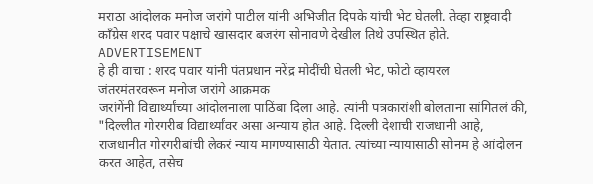मराठा आंदोलक मनोज जरांगे पाटील यांनी अभिजीत दिपके यांची भेट घेतली. तेव्हा राष्ट्रवादी काँग्रेस शरद पवार पक्षाचे खासदार बजरंग सोनावणे देखील तिथे उपस्थित होते.
ADVERTISEMENT
हे ही वाचा : शरद पवार यांनी पंतप्रधान नरेंद्र मोदींची घेतली भेट, फोटो व्हायरल
जंतरमंतरवरून मनोज जरांगे आक्रमक
जरांगेंनी विद्यार्थ्यांच्या आंदोलनाला पाठिंबा दिला आहे. त्यांनी पत्रकारांशी बोलताना सांगितलं की, "दिल्लीत गोरगरीब विद्यार्थ्यांवर असा अन्याय होत आहे. दिल्ली देशाची राजधानी आहे, राजधानीत गोरगरीबांची लेकरं न्याय मागण्यासाठी येतात. त्यांच्या न्यायासाठी सोनम हे आंदोलन करत आहेत, तसेच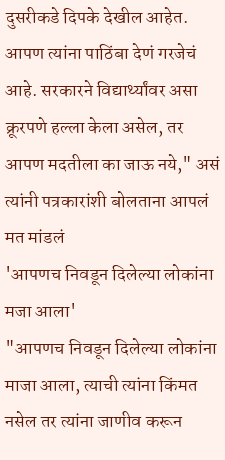दुसरीकडे दिपके देखील आहेत. आपण त्यांना पाठिंबा देणं गरजेचं आहे. सरकारने विद्यार्थ्यांवर असा क्रूरपणे हल्ला केला असेल, तर आपण मदतीला का जाऊ नये," असं त्यांनी पत्रकारांशी बोलताना आपलं मत मांडलं
'आपणच निवडून दिलेल्या लोकांना मजा आला'
"आपणच निवडून दिलेल्या लोकांना माजा आला, त्याची त्यांना किंमत नसेल तर त्यांना जाणीव करून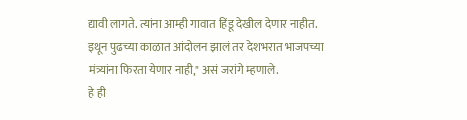द्यावी लागते. त्यांना आम्ही गावात हिंडू देखील देणार नाहीत. इथून पुढच्या काळात आंदोलन झालं तर देशभरात भाजपच्या मंत्र्यांना फिरता येणार नाही," असं जरांगे म्हणाले.
हे ही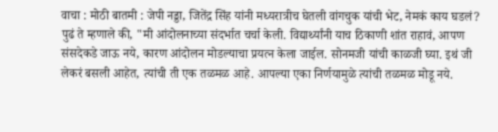वाचा : मोठी बातमी : जेपी नड्डा, जितेंद्र सिंह यांनी मध्यरात्रीच घेतली वांगचुक यांची भेट, नेमकं काय घडलं?
पुढं ते म्हणाले की, "मी आंदोलनाच्या संदर्भात चर्चा केली. विद्यार्थ्यांनी याच ठिकाणी शांत राहावं, आपण संसदेकडे जाऊ नये, कारण आंदोलन मोडल्याचा प्रयत्न केला जाईल. सोनमजी यांची काळजी घ्या. इथं जी लेकरं बसली आहेत, त्यांची ती एक तळमळ आहे. आपल्या एका निर्णयामुळे त्यांची तळमळ मोडू नये.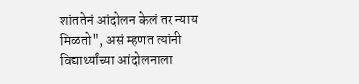शांततेनं आंदोलन केलं तर न्याय मिळतो", असं म्हणत त्यांनी विद्यार्थ्यांच्या आंदोलनाला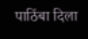पाठिंबा दिला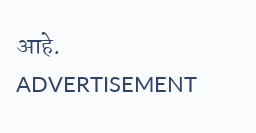आहे.
ADVERTISEMENT